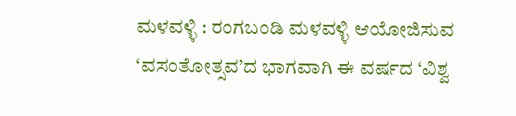ಮಳವಳ್ಳಿ : ರಂಗಬಂಡಿ ಮಳವಳ್ಳಿ ಆಯೋಜಿಸುವ ‘ವಸಂತೋತ್ಸವ’ದ ಭಾಗವಾಗಿ ಈ ವರ್ಷದ ‘ವಿಶ್ವ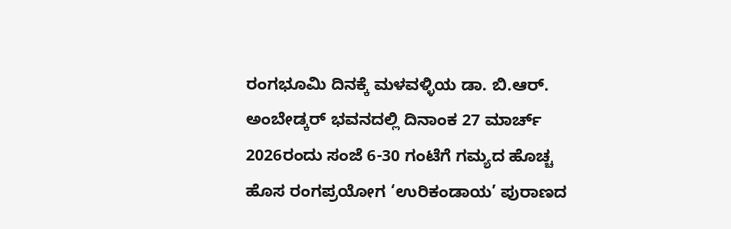ರಂಗಭೂಮಿ ದಿನಕ್ಕೆ ಮಳವಳ್ಳಿಯ ಡಾ. ಬಿ.ಆರ್. ಅಂಬೇಡ್ಕರ್ ಭವನದಲ್ಲಿ ದಿನಾಂಕ 27 ಮಾರ್ಚ್ 2026ರಂದು ಸಂಜೆ 6-30 ಗಂಟೆಗೆ ಗಮ್ಯದ ಹೊಚ್ಚ ಹೊಸ ರಂಗಪ್ರಯೋಗ ‘ಉರಿಕಂಡಾಯ’ ಪುರಾಣದ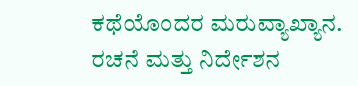ಕಥೆಯೊಂದರ ಮರುವ್ಯಾಖ್ಯಾನ. ರಚನೆ ಮತ್ತು ನಿರ್ದೇಶನ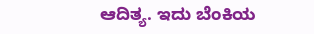ಆದಿತ್ಯ. ಇದು ಬೆಂಕಿಯ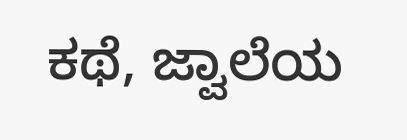ಕಥೆ, ಜ್ವಾಲೆಯ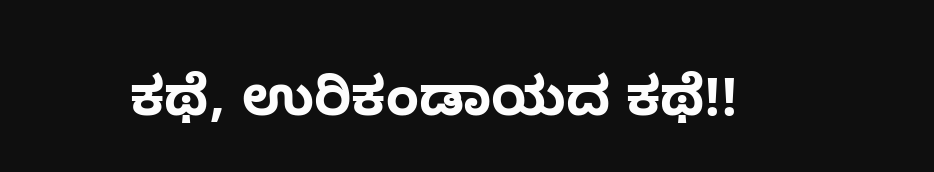ಕಥೆ, ಉರಿಕಂಡಾಯದ ಕಥೆ!!